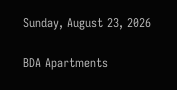Sunday, August 23, 2026

BDA Apartments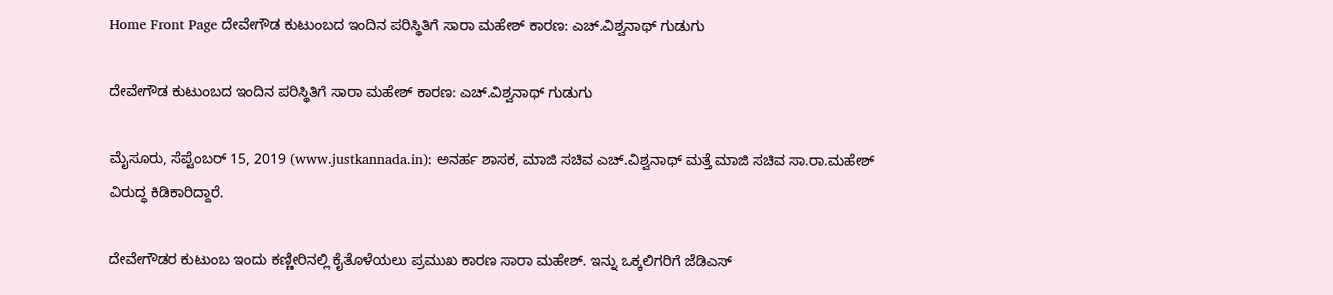Home Front Page ದೇವೇಗೌಡ ಕುಟುಂಬದ ಇಂದಿನ ಪರಿಸ್ಥಿತಿಗೆ ಸಾರಾ ಮಹೇಶ್ ಕಾರಣ: ಎಚ್.ವಿಶ್ವನಾಥ್ ಗುಡುಗು

ದೇವೇಗೌಡ ಕುಟುಂಬದ ಇಂದಿನ ಪರಿಸ್ಥಿತಿಗೆ ಸಾರಾ ಮಹೇಶ್ ಕಾರಣ: ಎಚ್.ವಿಶ್ವನಾಥ್ ಗುಡುಗು

ಮೈಸೂರು, ಸೆಪ್ಟೆಂಬರ್ 15, 2019 (www.justkannada.in): ಅನರ್ಹ ಶಾಸಕ, ಮಾಜಿ ಸಚಿವ ಎಚ್.ವಿಶ್ವನಾಥ್ ಮತ್ತೆ ಮಾಜಿ ಸಚಿವ ಸಾ.ರಾ.ಮಹೇಶ್ ವಿರುದ್ಧ ಕಿಡಿಕಾರಿದ್ದಾರೆ.

ದೇವೇಗೌಡರ ಕುಟುಂಬ ಇಂದು ಕಣ್ಣೀರಿನಲ್ಲಿ ಕೈತೊಳೆಯಲು ಪ್ರಮುಖ ಕಾರಣ ಸಾರಾ ಮಹೇಶ್. ಇನ್ನು ಒಕ್ಕಲಿಗರಿಗೆ ಜೆಡಿಎಸ್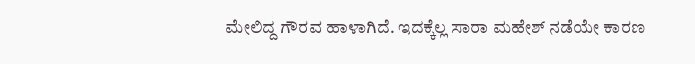ಮೇಲಿದ್ದ ಗೌರವ ಹಾಳಾಗಿದೆ. ಇದಕ್ಕೆಲ್ಲ ಸಾರಾ ಮಹೇಶ್ ನಡೆಯೇ ಕಾರಣ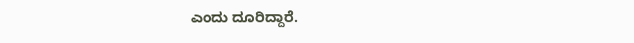ಎಂದು ದೂರಿದ್ದಾರೆ.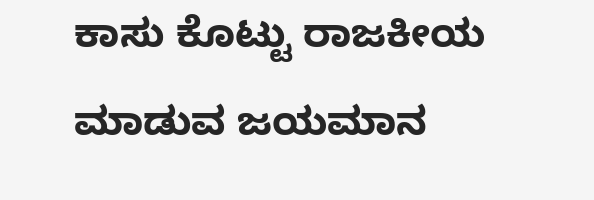ಕಾಸು ಕೊಟ್ಟು ರಾಜಕೀಯ ಮಾಡುವ ಜಯಮಾನ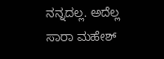ನನ್ನದಲ್ಲ. ಅದೆಲ್ಲ ಸಾರಾ ಮಹೇಶ್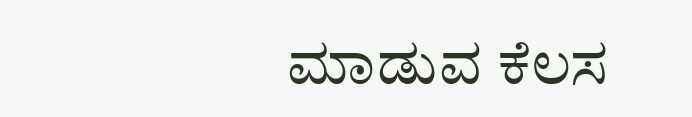ಮಾಡುವ ಕೆಲಸ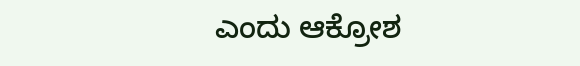ಎಂದು ಆಕ್ರೋಶ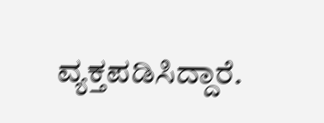ವ್ಯಕ್ತಪಡಿಸಿದ್ದಾರೆ.